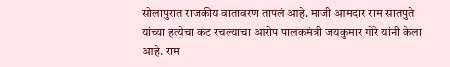सोलापुरात राजकीय वातावरण तापलं आहे. माजी आमदार राम सातपुते यांच्या हत्येचा कट रचल्याचा आरोप पालकमंत्री जयकुमार गोरे यांनी केला आहे. राम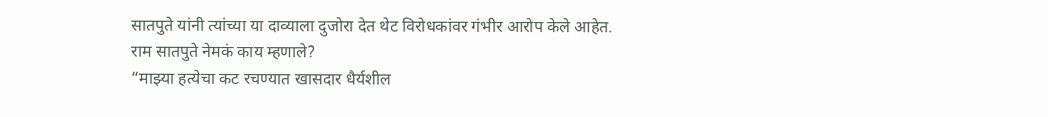सातपुते यांनी त्यांच्या या दाव्याला दुजोरा देत थेट विरोधकांवर गंभीर आरोप केले आहेत.
राम सातपुते नेमकं काय म्हणाले?
“माझ्या हत्येचा कट रचण्यात खासदार धैर्यशील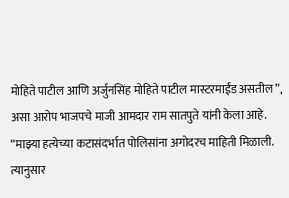मोहिते पाटील आणि अर्जुनसिंह मोहिते पाटील मास्टरमाईंड असतील”, असा आरोप भाजपचे माजी आमदार राम सातपुते यांनी केला आहे. “माझ्या हत्येच्या कटासंदर्भात पोलिसांना अगोदरच माहिती मिळाली. त्यानुसार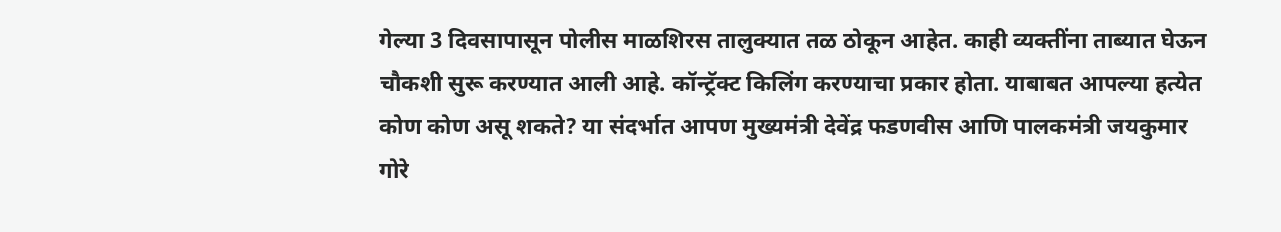गेल्या 3 दिवसापासून पोलीस माळशिरस तालुक्यात तळ ठोकून आहेत. काही व्यक्तींना ताब्यात घेऊन चौकशी सुरू करण्यात आली आहे. कॉन्ट्रॅक्ट किलिंग करण्याचा प्रकार होता. याबाबत आपल्या हत्येत कोण कोण असू शकते? या संदर्भात आपण मुख्यमंत्री देवेंद्र फडणवीस आणि पालकमंत्री जयकुमार गोरे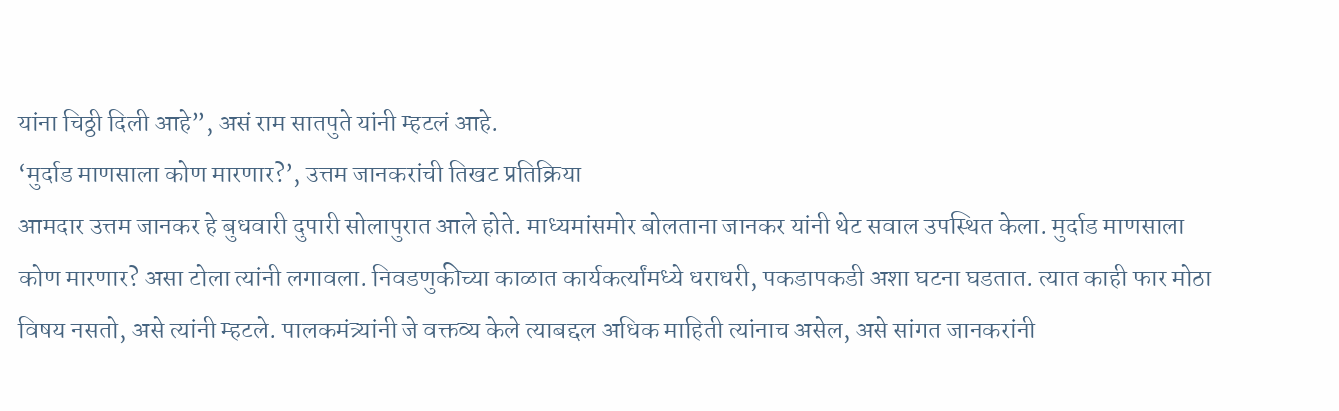यांना चिठ्ठी दिली आहे”, असं राम सातपुते यांनी म्हटलं आहे.
‘मुर्दाड माणसाला कोण मारणार?’, उत्तम जानकरांची तिखट प्रतिक्रिया
आमदार उत्तम जानकर हे बुधवारी दुपारी सोलापुरात आले होते. माध्यमांसमोर बोलताना जानकर यांनी थेट सवाल उपस्थित केला. मुर्दाड माणसाला कोण मारणार? असा टोला त्यांनी लगावला. निवडणुकीच्या काळात कार्यकर्त्यांमध्ये धराधरी, पकडापकडी अशा घटना घडतात. त्यात काही फार मोठा विषय नसतो, असे त्यांनी म्हटले. पालकमंत्र्यांनी जे वक्तव्य केले त्याबद्दल अधिक माहिती त्यांनाच असेल, असे सांगत जानकरांनी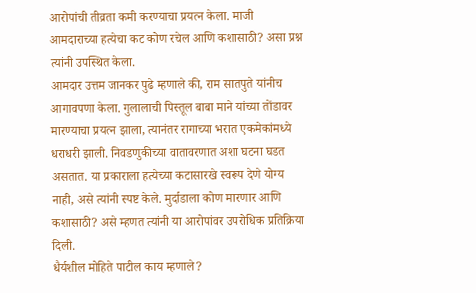आरोपांची तीव्रता कमी करण्याचा प्रयत्न केला. माजी आमदाराच्या हत्येचा कट कोण रचेल आणि कशासाठी? असा प्रश्न त्यांनी उपस्थित केला.
आमदार उत्तम जानकर पुढे म्हणाले की, राम सातपुते यांनीच आगावपणा केला. गुलालाची पिस्तूल बाबा माने यांच्या तोंडावर मारण्याचा प्रयत्न झाला, त्यानंतर रागाच्या भरात एकमेकांमध्ये धराधरी झाली. निवडणुकीच्या वातावरणात अशा घटना घडत असतात. या प्रकाराला हत्येच्या कटासारखे स्वरूप देणे योग्य नाही, असे त्यांनी स्पष्ट केले. मुर्दाडाला कोण मारणार आणि कशासाठी? असे म्हणत त्यांनी या आरोपांवर उपरोधिक प्रतिक्रिया दिली.
धैर्यशील मोहिते पाटील काय म्हणाले?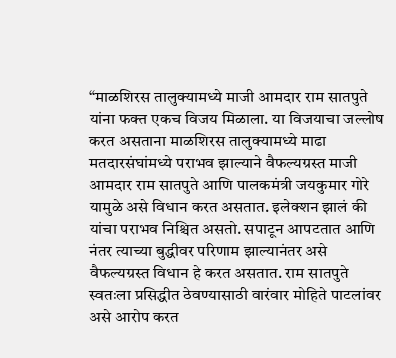“माळशिरस तालुक्यामध्ये माजी आमदार राम सातपुते यांना फक्त एकच विजय मिळाला. या विजयाचा जल्लोष करत असताना माळशिरस तालुक्यामध्ये माढा मतदारसंघांमध्ये पराभव झाल्याने वैफल्यग्रस्त माजी आमदार राम सातपुते आणि पालकमंत्री जयकुमार गोरे यामुळे असे विधान करत असतात. इलेक्शन झालं की यांचा पराभव निश्चित असतो. सपाटून आपटतात आणि नंतर त्याच्या बुद्धीवर परिणाम झाल्यानंतर असे वैफल्यग्रस्त विधान हे करत असतात. राम सातपुते स्वतःला प्रसिद्धीत ठेवण्यासाठी वारंवार मोहिते पाटलांवर असे आरोप करत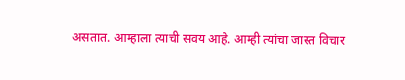असतात. आम्हाला त्याची सवय आहे. आम्ही त्यांचा जास्त विचार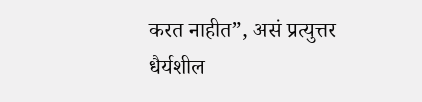करत नाहीत”, असं प्रत्युत्तर धैर्यशील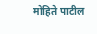मोहिते पाटील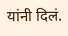यांनी दिलं.